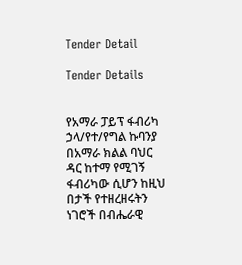Tender Detail

Tender Details


የአማራ ፓይፕ ፋብሪካ ኃላ/የተ/የግል ኩባንያ በአማራ ክልል ባህር ዳር ከተማ የሚገኝ ፋብሪካው ሲሆን ከዚህ በታች የተዘረዘሩትን ነገሮች በብሔራዊ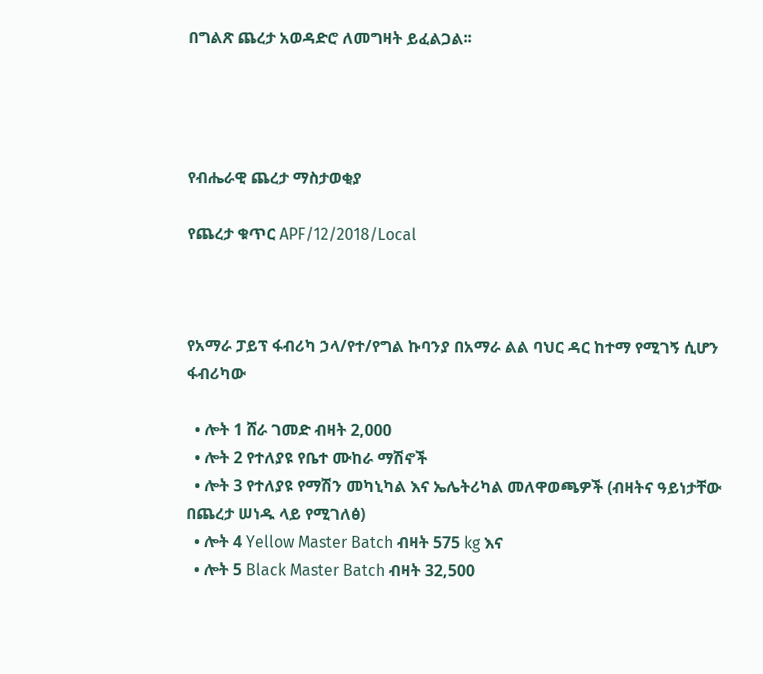በግልጽ ጨረታ አወዳድሮ ለመግዛት ይፈልጋል፡፡




የብሔራዊ ጨረታ ማስታወቂያ

የጨረታ ቁጥር APF/12/2018/Local



የአማራ ፓይፕ ፋብሪካ ኃላ/የተ/የግል ኩባንያ በአማራ ልል ባህር ዳር ከተማ የሚገኝ ሲሆን ፋብሪካው

  • ሎት 1 ሸራ ገመድ ብዛት 2,000
  • ሎት 2 የተለያዩ የቤተ ሙከራ ማሽኖች
  • ሎት 3 የተለያዩ የማሽን መካኒካል እና ኤሌትሪካል መለዋወጫዎች (ብዛትና ዓይነታቸው በጨረታ ሠነዱ ላይ የሚገለፅ)
  • ሎት 4 Yellow Master Batch ብዛት 575 kg እና
  • ሎት 5 Black Master Batch ብዛት 32,500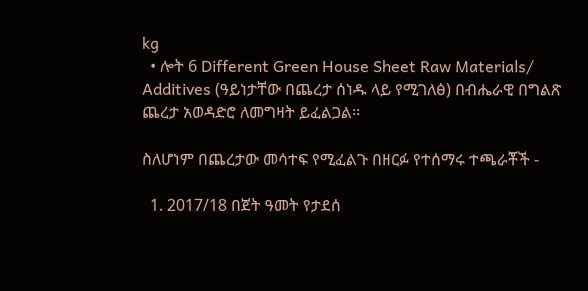kg
  • ሎት 6 Different Green House Sheet Raw Materials/ Additives (ዓይነታቸው በጨረታ ሰነዱ ላይ የሚገለፅ) በብሔራዊ በግልጽ ጨረታ አወዳድሮ ለመግዛት ይፈልጋል፡፡

ስለሆነም በጨረታው መሳተፍ የሚፈልጉ በዘርፉ የተሰማሩ ተጫራቾች -

  1. 2017/18 በጀት ዓመት የታደሰ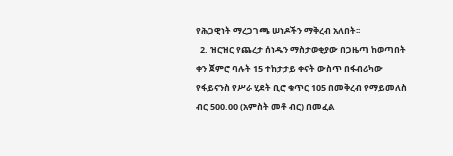የሕጋዊነት ማረጋገጫ ሠነዶችን ማቅረብ አለበት፡፡
  2. ዝርዝር የጨረታ ሰነዱን ማስታወቂያው በጋዜጣ ከወጣበት ቀን ጀምሮ ባሉት 15 ተከታታይ ቀናት ውስጥ በፋብሪካው የፋይናንስ የሥራ ሂደት ቢሮ ቁጥር 105 በመቅረብ የማይመለስ ብር 500.00 (አምስት መቶ ብር) በመፈል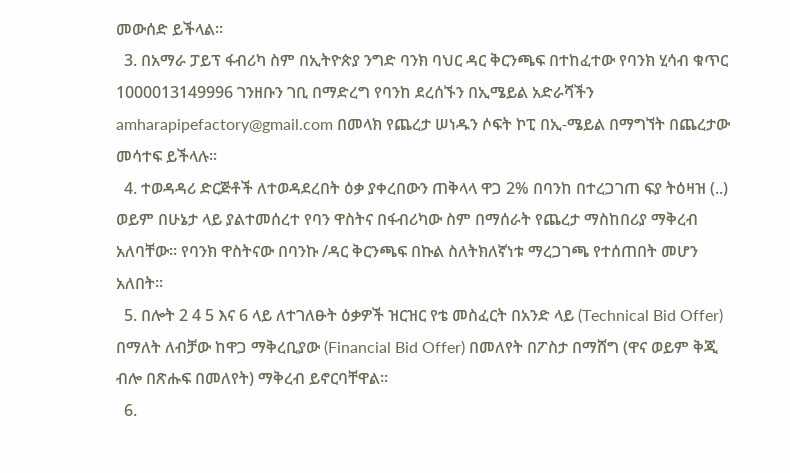መውሰድ ይችላል፡፡
  3. በአማራ ፓይፕ ፋብሪካ ስም በኢትዮጵያ ንግድ ባንክ ባህር ዳር ቅርንጫፍ በተከፈተው የባንክ ሂሳብ ቁጥር 1000013149996 ገንዘቡን ገቢ በማድረግ የባንከ ደረሰኙን በኢሜይል አድራሻችን amharapipefactory@gmail.com በመላክ የጨረታ ሠነዱን ሶፍት ኮፒ በኢ-ሜይል በማግኘት በጨረታው መሳተፍ ይችላሉ፡፡
  4. ተወዳዳሪ ድርጅቶች ለተወዳደረበት ዕቃ ያቀረበውን ጠቅላላ ዋጋ 2% በባንከ በተረጋገጠ ፍያ ትዕዛዝ (..) ወይም በሁኔታ ላይ ያልተመሰረተ የባን ዋስትና በፋብሪካው ስም በማሰራት የጨረታ ማስከበሪያ ማቅረብ አለባቸው፡፡ የባንክ ዋስትናው በባንኩ /ዳር ቅርንጫፍ በኩል ስለትክለኛነቱ ማረጋገጫ የተሰጠበት መሆን አለበት፡፡
  5. በሎት 2 4 5 እና 6 ላይ ለተገለፁት ዕቃዎች ዝርዝር የቴ መስፈርት በአንድ ላይ (Technical Bid Offer) በማለት ለብቻው ከዋጋ ማቅረቢያው (Financial Bid Offer) በመለየት በፖስታ በማሸግ (ዋና ወይም ቅጂ ብሎ በጽሑፍ በመለየት) ማቅረብ ይኖርባቸዋል፡፡
  6.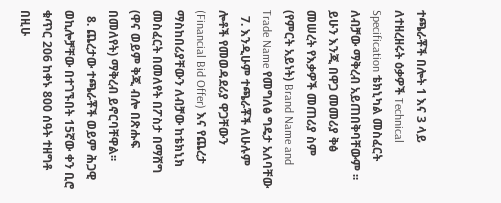ተጫራቾች በሎት 1 እና 3 ላይ ለተዘረዘሩት ዕቃዎች Technical Specification ቴክኒካል መስፈርት ለብቻው ማቅረብ አይጠበቅባቸውም ፡፡ ይሁን እንጂ በዋጋ መመሪያ ቅፅ መሠረት የእቃዎች መጠሪያ ስም (የምርት አይነት) Brand Name and Trade Name የመግለፅ ግዴታ አለባቸው
  7. እንዲሁም ተጫራቾች ለሁሉም ሎቶች የመወዳደሪያ ዋጋቸውን (Financial Bid Offer) እና የጨረታ ማስከበሪያቸውን ለብቻው ከቴክኒክ መስፈርት በመለየት በፖስታ በማሸግ (ዋና ወይም ቅጂ ብሎ በጽሑፍ በመለየት) ማቅረብ ይኖርባቸዋል፡፡
  8. ጨረታው ተጫራቾች ወይም ሕጋዊ ወኪሎቻቸው በተገኙበት 15ኛው ቀን ቢሮ ቁጥር 206 ከቀኑ 800 ሰዓት ተዘግቶ በዚሁ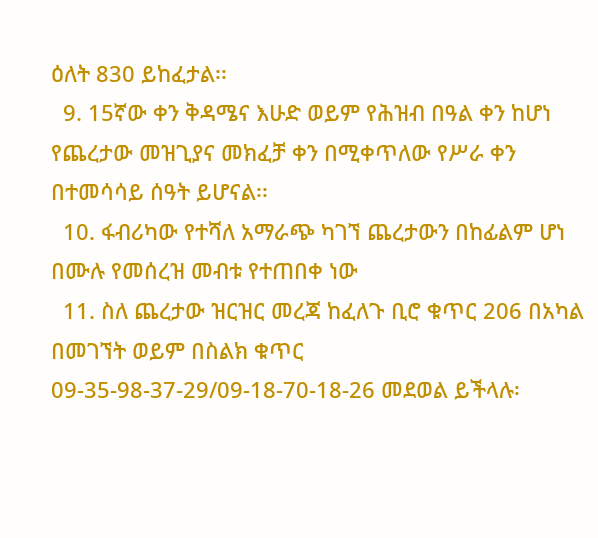ዕለት 830 ይከፈታል፡፡
  9. 15ኛው ቀን ቅዳሜና እሁድ ወይም የሕዝብ በዓል ቀን ከሆነ የጨረታው መዝጊያና መክፈቻ ቀን በሚቀጥለው የሥራ ቀን በተመሳሳይ ሰዓት ይሆናል፡፡
  10. ፋብሪካው የተሻለ አማራጭ ካገኘ ጨረታውን በከፊልም ሆነ በሙሉ የመሰረዝ መብቱ የተጠበቀ ነው
  11. ስለ ጨረታው ዝርዝር መረጃ ከፈለጉ ቢሮ ቁጥር 206 በአካል በመገኘት ወይም በስልክ ቁጥር 09-35-98-37-29/09-18-70-18-26 መደወል ይችላሉ፡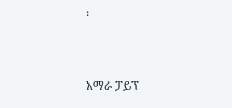፡



አማራ ፓይፕ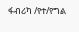ፋብሪካ /የተ/የግል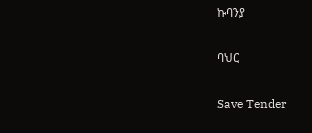ኩባንያ

ባህር

Save Tender